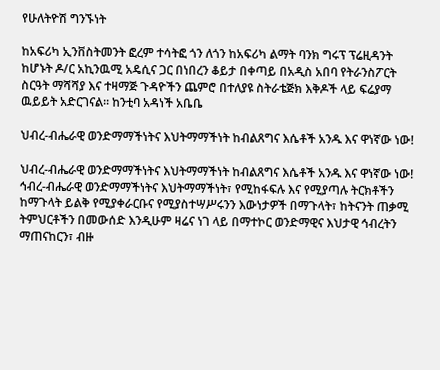የሁለትዮሽ ግንኙነት

ከአፍሪካ ኢንቨስትመንት ፎረም ተሳትፎ ጎን ለጎን ከአፍሪካ ልማት ባንክ ግሩፕ ፕሬዚዳንት ከሆኑት ዶ/ር አኪንዉሚ አዴሲና ጋር በነበረን ቆይታ በቀጣይ በአዲስ አበባ የትራንስፖርት ስርዓት ማሻሻያ እና ተዛማጅ ጉዳዮችን ጨምሮ በተለያዩ ስትራቴጅክ እቅዶች ላይ ፍሬያማ ዉይይት አድርገናል። ከንቲባ አዳነች አቤቤ

ህብረ-ብሔራዊ ወንድማማችነትና እህትማማችነት ከብልጸግና እሴቶች አንዱ እና ዋነኛው ነው!

ህብረ-ብሔራዊ ወንድማማችነትና እህትማማችነት ከብልጸግና እሴቶች አንዱ እና ዋነኛው ነው! ኅብረ-ብሔራዊ ወንድማማችነትና እህትማማችነት፣ የሚከፋፍሉ እና የሚያጣሉ ትርክቶችን ከማጉላት ይልቅ የሚያቀራርቡና የሚያስተሣሥሩንን እውነታዎች በማጉላት፣ ከትናንት ጠቃሚ ትምህርቶችን በመውሰድ እንዲሁም ዛሬና ነገ ላይ በማተኮር ወንድማዊና እህታዊ ኅብረትን ማጠናከርን፣ ብዙ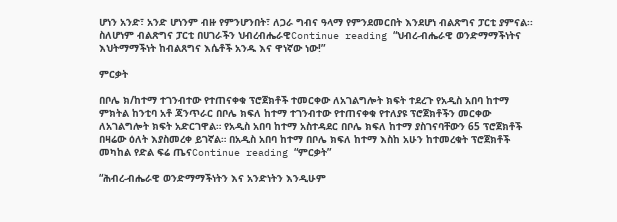ሆነን አንድ፣ አንድ ሆነንም ብዙ የምንሆንበት፣ ለጋራ ግብና ዓላማ የምንደመርበት እንደሆነ ብልጽግና ፓርቲ ያምናል፡፡ ስለሆነም ብልጽግና ፓርቲ በሀገራችን ህብረብሔራዊContinue reading “ህብረ-ብሔራዊ ወንድማማችነትና እህትማማችነት ከብልጸግና እሴቶች አንዱ እና ዋነኛው ነው!”

ምርቃት

በቦሌ ክ/ከተማ ተገንብተው የተጠናቀቁ ፕሮጀክቶች ተመርቀው ለአገልግሎት ክፍት ተደረጉ የአዲስ አበባ ከተማ ምክትል ከንቲባ አቶ ጃንጥራር በቦሌ ክፍለ ከተማ ተገንብተው የተጠናቀቁ የተለያዩ ፕሮጀክቶችን መርቀው ለአገልግሎት ክፍት አድርገዋል። የአዲስ አበባ ከተማ አስተዳደር በቦሌ ክፍለ ከተማ ያስገናባቸውን 65 ፕሮጀክቶች በዛሬው ዕለት እያስመረቀ ይገኛል። በአዲስ አበባ ከተማ በቦሌ ክፍለ ከተማ እስከ አሁን ከተመረቁት ፕሮጀክቶች መካከል የድል ፍሬ ጤናContinue reading “ምርቃት”

“ሕብረ-ብሔራዊ ወንድማማችነትን እና አንድነትን እንዲሁም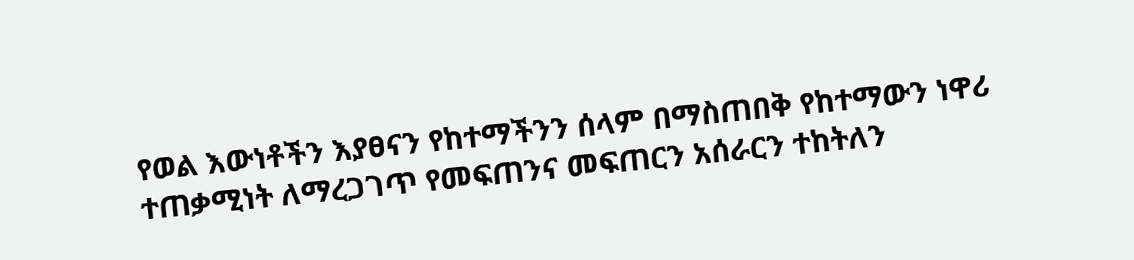የወል እውነቶችን እያፀናን የከተማችንን ሰላም በማስጠበቅ የከተማውን ነዋሪ ተጠቃሚነት ለማረጋገጥ የመፍጠንና መፍጠርን አሰራርን ተከትለን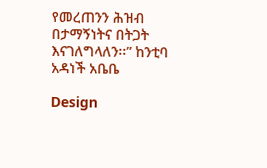የመረጠንን ሕዝብ በታማኝነትና በትጋት እናገለግላለን፡፡” ከንቲባ አዳነች አቤቤ

Design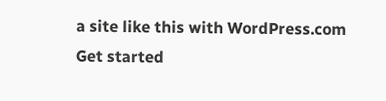a site like this with WordPress.com
Get started